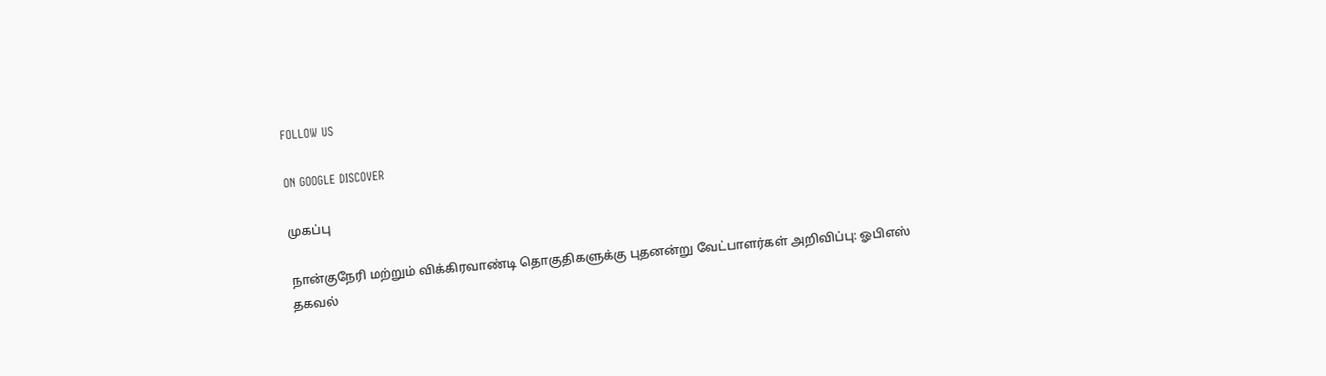FOLLOW US

ON GOOGLE DISCOVER

முகப்பு

நான்குநேரி மற்றும் விக்கிரவாண்டி தொகுதிகளுக்கு புதனன்று வேட்பாளர்கள் அறிவிப்பு: ஓபிஎஸ் தகவல்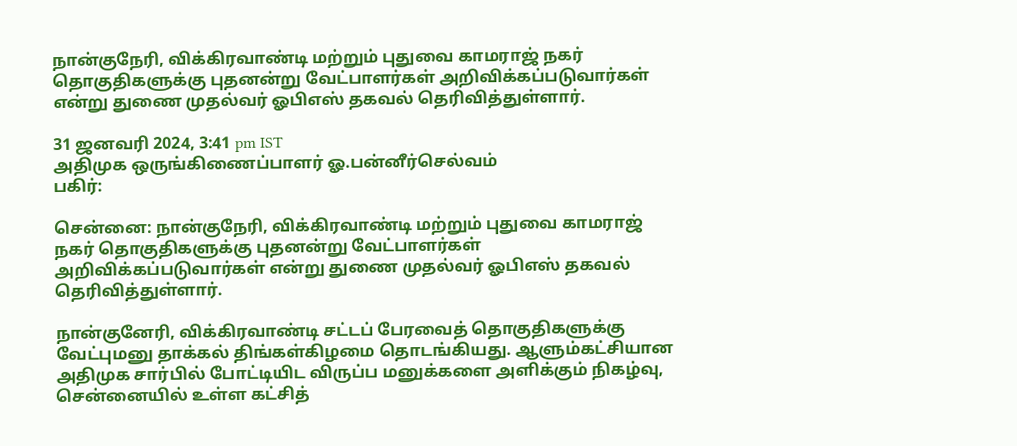நான்குநேரி, விக்கிரவாண்டி மற்றும் புதுவை காமராஜ் நகர் தொகுதிகளுக்கு புதனன்று வேட்பாளர்கள் அறிவிக்கப்படுவார்கள் என்று துணை முதல்வர் ஓபிஎஸ் தகவல் தெரிவித்துள்ளார்.

31 ஜனவரி 2024, 3:41 pm IST
அதிமுக ஒருங்கிணைப்பாளர் ஓ.பன்னீர்செல்வம்
பகிர்:

சென்னை: நான்குநேரி, விக்கிரவாண்டி மற்றும் புதுவை காமராஜ் நகர் தொகுதிகளுக்கு புதனன்று வேட்பாளர்கள் அறிவிக்கப்படுவார்கள் என்று துணை முதல்வர் ஓபிஎஸ் தகவல் தெரிவித்துள்ளார்.

நான்குனேரி, விக்கிரவாண்டி சட்டப் பேரவைத் தொகுதிகளுக்கு வேட்புமனு தாக்கல் திங்கள்கிழமை தொடங்கியது. ஆளும்கட்சியான அதிமுக சார்பில் போட்டியிட விருப்ப மனுக்களை அளிக்கும் நிகழ்வு, சென்னையில் உள்ள கட்சித்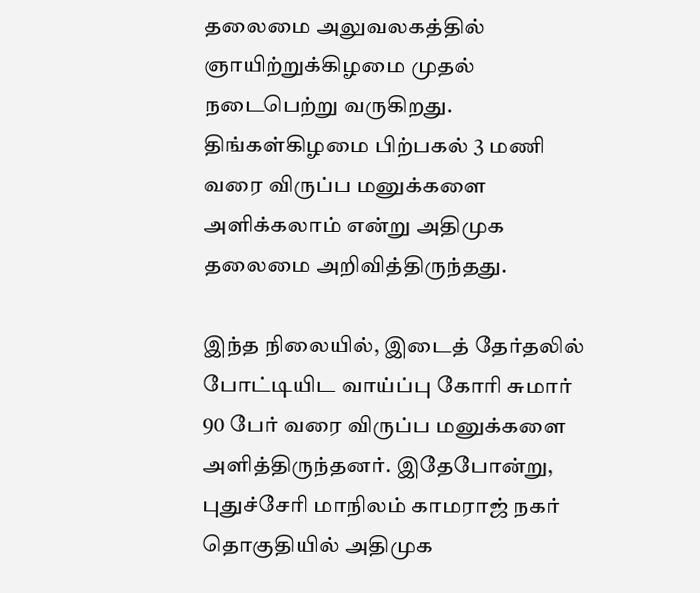தலைமை அலுவலகத்தில் ஞாயிற்றுக்கிழமை முதல் நடைபெற்று வருகிறது. திங்கள்கிழமை பிற்பகல் 3 மணி வரை விருப்ப மனுக்களை அளிக்கலாம் என்று அதிமுக தலைமை அறிவித்திருந்தது.

இந்த நிலையில், இடைத் தேர்தலில் போட்டியிட வாய்ப்பு கோரி சுமார் 90 பேர் வரை விருப்ப மனுக்களை அளித்திருந்தனர். இதேபோன்று, புதுச்சேரி மாநிலம் காமராஜ் நகர் தொகுதியில் அதிமுக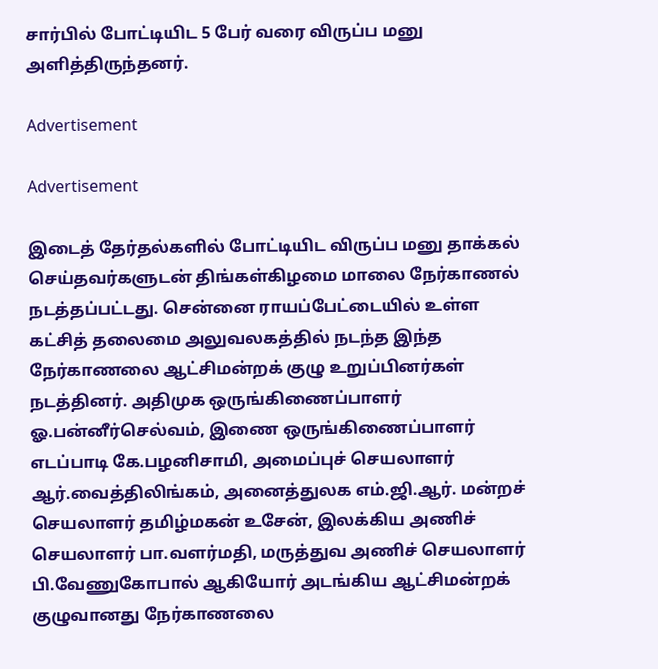சார்பில் போட்டியிட 5 பேர் வரை விருப்ப மனு அளித்திருந்தனர்.

Advertisement

Advertisement

இடைத் தேர்தல்களில் போட்டியிட விருப்ப மனு தாக்கல் செய்தவர்களுடன் திங்கள்கிழமை மாலை நேர்காணல் நடத்தப்பட்டது. சென்னை ராயப்பேட்டையில் உள்ள கட்சித் தலைமை அலுவலகத்தில் நடந்த இந்த நேர்காணலை ஆட்சிமன்றக் குழு உறுப்பினர்கள் நடத்தினர். அதிமுக ஒருங்கிணைப்பாளர் ஓ.பன்னீர்செல்வம், இணை ஒருங்கிணைப்பாளர் எடப்பாடி கே.பழனிசாமி, அமைப்புச் செயலாளர் ஆர்.வைத்திலிங்கம், அனைத்துலக எம்.ஜி.ஆர். மன்றச் செயலாளர் தமிழ்மகன் உசேன், இலக்கிய அணிச் செயலாளர் பா.வளர்மதி, மருத்துவ அணிச் செயலாளர் பி.வேணுகோபால் ஆகியோர் அடங்கிய ஆட்சிமன்றக் குழுவானது நேர்காணலை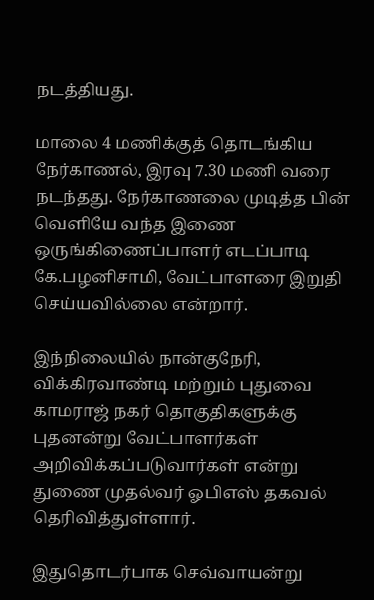நடத்தியது.

மாலை 4 மணிக்குத் தொடங்கிய நேர்காணல், இரவு 7.30 மணி வரை நடந்தது. நேர்காணலை முடித்த பின் வெளியே வந்த இணை ஒருங்கிணைப்பாளர் எடப்பாடி கே.பழனிசாமி, வேட்பாளரை இறுதி செய்யவில்லை என்றார்.

இந்நிலையில் நான்குநேரி, விக்கிரவாண்டி மற்றும் புதுவை காமராஜ் நகர் தொகுதிகளுக்கு புதனன்று வேட்பாளர்கள் அறிவிக்கப்படுவார்கள் என்று துணை முதல்வர் ஓபிஎஸ் தகவல் தெரிவித்துள்ளார்.

இதுதொடர்பாக செவ்வாயன்று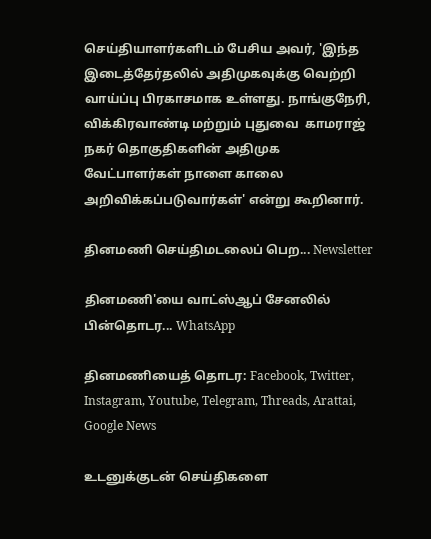செய்தியாளர்களிடம் பேசிய அவர், 'இந்த இடைத்தேர்தலில் அதிமுகவுக்கு வெற்றி வாய்ப்பு பிரகாசமாக உள்ளது. நாங்குநேரி, விக்கிரவாண்டி மற்றும் புதுவை  காமராஜ் நகர் தொகுதிகளின் அதிமுக வேட்பாளர்கள் நாளை காலை அறிவிக்கப்படுவார்கள்' என்று கூறினார்.

தினமணி செய்திமடலைப் பெற... Newsletter

தினமணி'யை வாட்ஸ்ஆப் சேனலில் பின்தொடர... WhatsApp

தினமணியைத் தொடர: Facebook, Twitter, Instagram, Youtube, Telegram, Threads, Arattai, Google News

உடனுக்குடன் செய்திகளை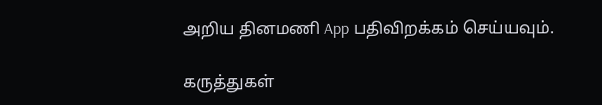அறிய தினமணி App பதிவிறக்கம் செய்யவும்.

கருத்துகள்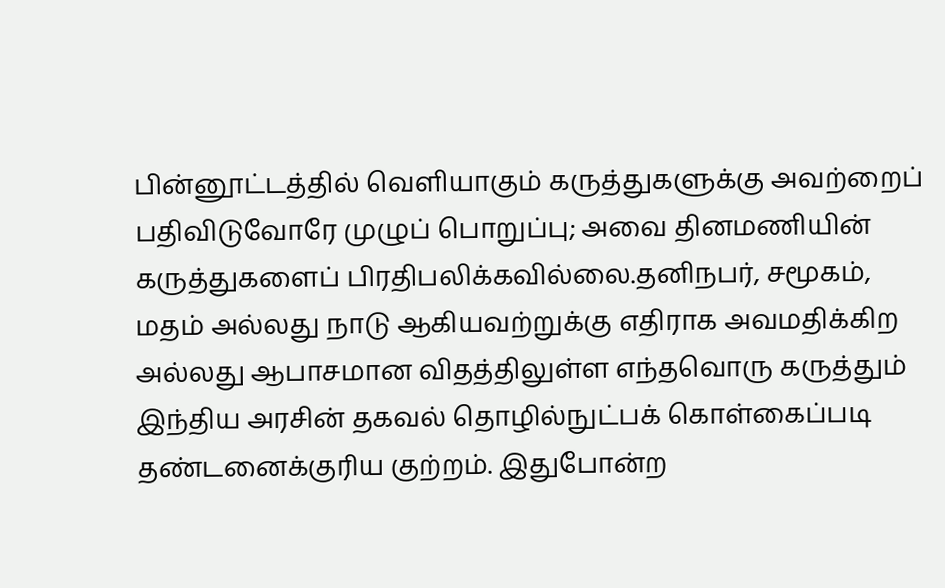பின்னூட்டத்தில் வெளியாகும் கருத்துகளுக்கு அவற்றைப் பதிவிடுவோரே முழுப் பொறுப்பு; அவை தினமணியின் கருத்துகளைப் பிரதிபலிக்கவில்லை.தனிநபர், சமூகம், மதம் அல்லது நாடு ஆகியவற்றுக்கு எதிராக அவமதிக்கிற அல்லது ஆபாசமான விதத்திலுள்ள எந்தவொரு கருத்தும் இந்திய அரசின் தகவல் தொழில்நுட்பக் கொள்கைப்படி தண்டனைக்குரிய குற்றம். இதுபோன்ற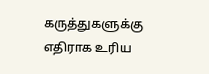கருத்துகளுக்கு எதிராக உரிய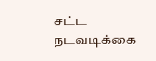சட்ட நடவடிக்கை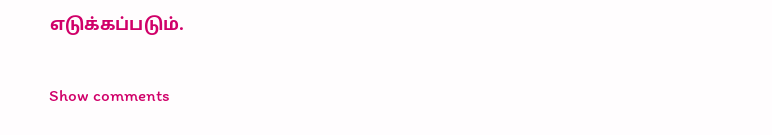எடுக்கப்படும்.

Show comments